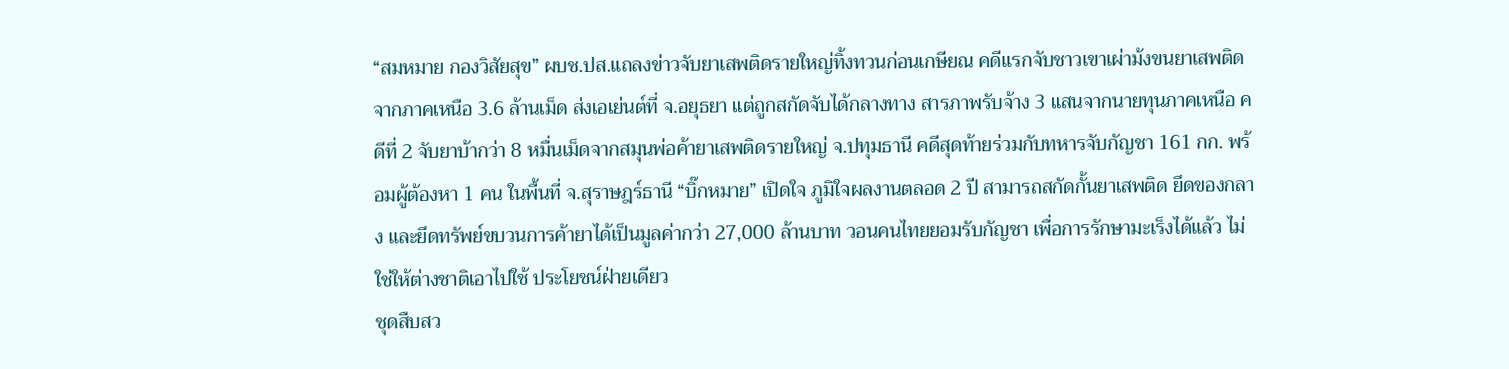“สมหมาย กองวิสัยสุข” ผบช.ปส.แถลงข่าวจับยาเสพติดรายใหญ่ทิ้งทวนก่อนเกษียณ คดีแรกจับชาวเขาเผ่าม้งขนยาเสพติดจากภาคเหนือ 3.6 ล้านเม็ด ส่งเอเย่นต์ที่ จ.อยุธยา แต่ถูกสกัดจับได้กลางทาง สารภาพรับจ้าง 3 แสนจากนายทุนภาคเหนือ คดีที่ 2 จับยาบ้ากว่า 8 หมื่นเม็ดจากสมุนพ่อค้ายาเสพติดรายใหญ่ จ.ปทุมธานี คดีสุดท้ายร่วมกับทหารจับกัญชา 161 กก. พร้อมผู้ต้องหา 1 คน ในพื้นที่ จ.สุราษฎร์ธานี “บิ๊กหมาย” เปิดใจ ภูมิใจผลงานตลอด 2 ปี สามารถสกัดกั้นยาเสพติด ยึดของกลาง และยึดทรัพย์ขบวนการค้ายาได้เป็นมูลค่ากว่า 27,000 ล้านบาท วอนคนไทยยอมรับกัญชา เพื่อการรักษามะเร็งได้แล้ว ไม่ใช่ให้ต่างชาติเอาไปใช้ ประโยชน์ฝ่ายเดียว
ชุดสืบสว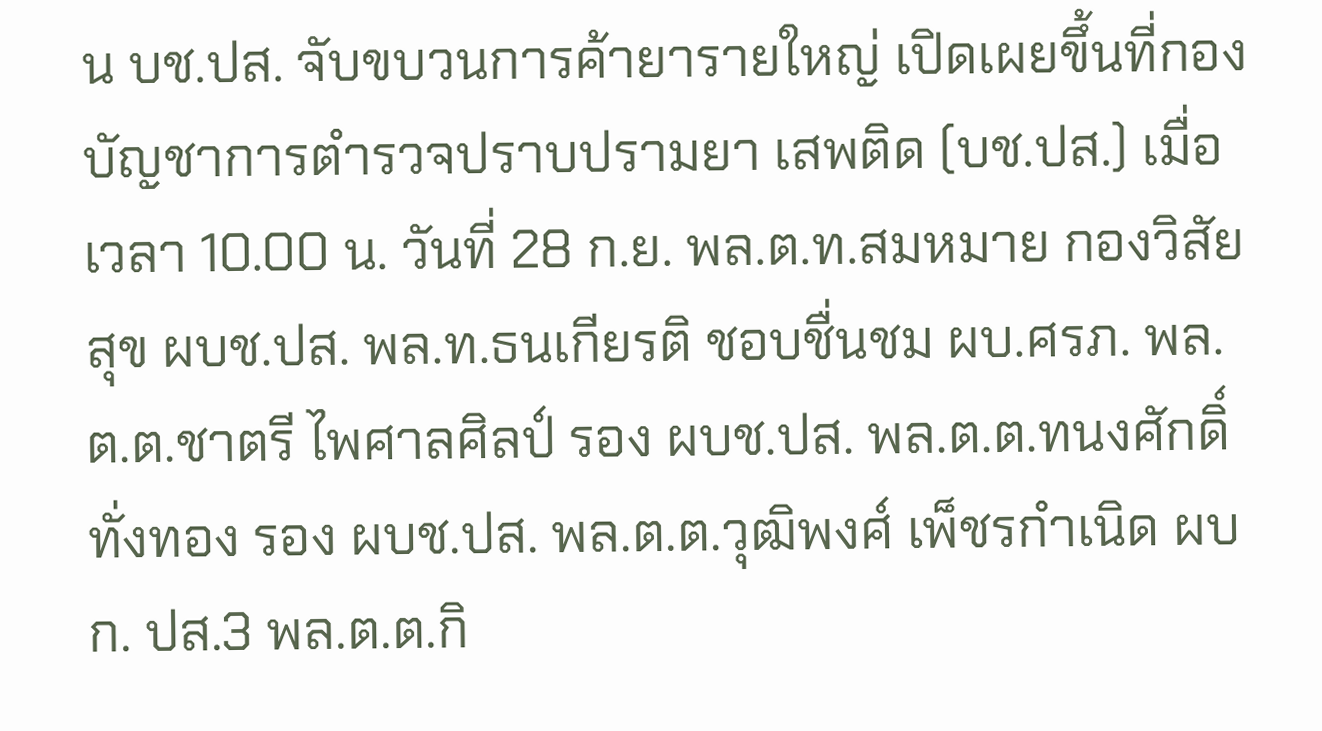น บช.ปส. จับขบวนการค้ายารายใหญ่ เปิดเผยขึ้นที่กองบัญชาการตำรวจปราบปรามยา เสพติด (บช.ปส.) เมื่อเวลา 10.00 น. วันที่ 28 ก.ย. พล.ต.ท.สมหมาย กองวิสัยสุข ผบช.ปส. พล.ท.ธนเกียรติ ชอบชื่นชม ผบ.ศรภ. พล.ต.ต.ชาตรี ไพศาลศิลป์ รอง ผบช.ปส. พล.ต.ต.ทนงศักดิ์ ทั่งทอง รอง ผบช.ปส. พล.ต.ต.วุฒิพงศ์ เพ็ชรกำเนิด ผบก. ปส.3 พล.ต.ต.กิ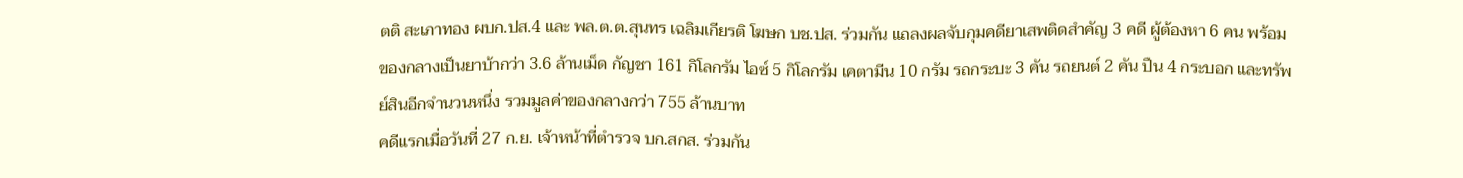ตติ สะเภาทอง ผบก.ปส.4 และ พล.ต.ต.สุนทร เฉลิมเกียรติ โฆษก บช.ปส. ร่วมกัน แถลงผลจับกุมคดียาเสพติดสำคัญ 3 คดี ผู้ต้องหา 6 คน พร้อมของกลางเป็นยาบ้ากว่า 3.6 ล้านเม็ด กัญชา 161 กิโลกรัม ไอซ์ 5 กิโลกรัม เคตามีน 10 กรัม รถกระบะ 3 คัน รถยนต์ 2 คัน ปืน 4 กระบอก และทรัพย์สินอีกจำนวนหนึ่ง รวมมูลค่าของกลางกว่า 755 ล้านบาท
คดีแรกเมื่อวันที่ 27 ก.ย. เจ้าหน้าที่ตำรวจ บก.สกส. ร่วมกัน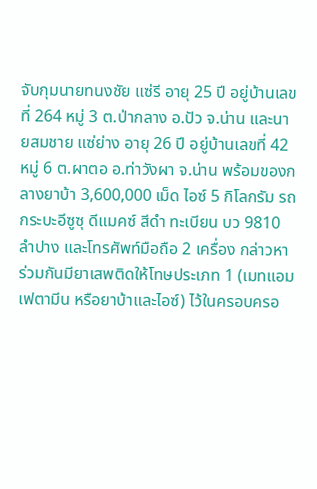จับกุมนายทนงชัย แซ่รี อายุ 25 ปี อยู่บ้านเลขที่ 264 หมู่ 3 ต.ป่ากลาง อ.ปัว จ.น่าน และนายสมชาย แซ่ย่าง อายุ 26 ปี อยู่บ้านเลขที่ 42 หมู่ 6 ต.ผาตอ อ.ท่าวังผา จ.น่าน พร้อมของกลางยาบ้า 3,600,000 เม็ด ไอซ์ 5 กิโลกรัม รถกระบะอีซูซุ ดีแมคซ์ สีดำ ทะเบียน บว 9810 ลำปาง และโทรศัพท์มือถือ 2 เครื่อง กล่าวหาร่วมกันมียาเสพติดให้โทษประเภท 1 (เมทแอมเฟตามีน หรือยาบ้าและไอซ์) ไว้ในครอบครอ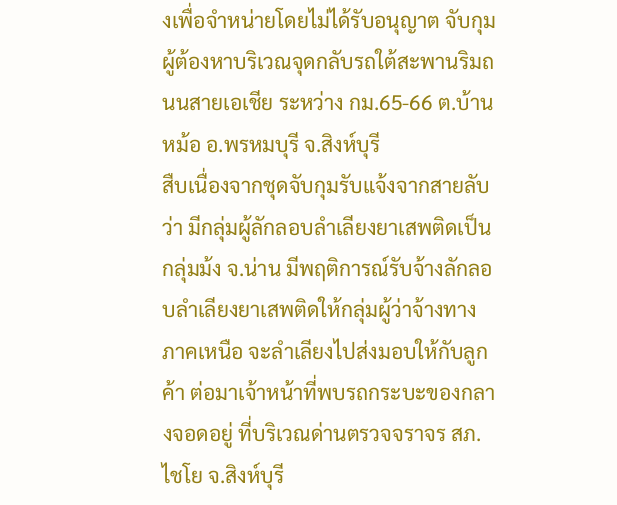งเพื่อจำหน่ายโดยไม่ได้รับอนุญาต จับกุมผู้ต้องหาบริเวณจุดกลับรถใต้สะพานริมถนนสายเอเชีย ระหว่าง กม.65-66 ต.บ้านหม้อ อ.พรหมบุรี จ.สิงห์บุรี
สืบเนื่องจากชุดจับกุมรับแจ้งจากสายลับว่า มีกลุ่มผู้ลักลอบลำเลียงยาเสพติดเป็นกลุ่มม้ง จ.น่าน มีพฤติการณ์รับจ้างลักลอบลำเลียงยาเสพติดให้กลุ่มผู้ว่าจ้างทางภาคเหนือ จะลำเลียงไปส่งมอบให้กับลูกค้า ต่อมาเจ้าหน้าที่พบรถกระบะของกลางจอดอยู่ ที่บริเวณด่านตรวจจราจร สภ.ไชโย จ.สิงห์บุรี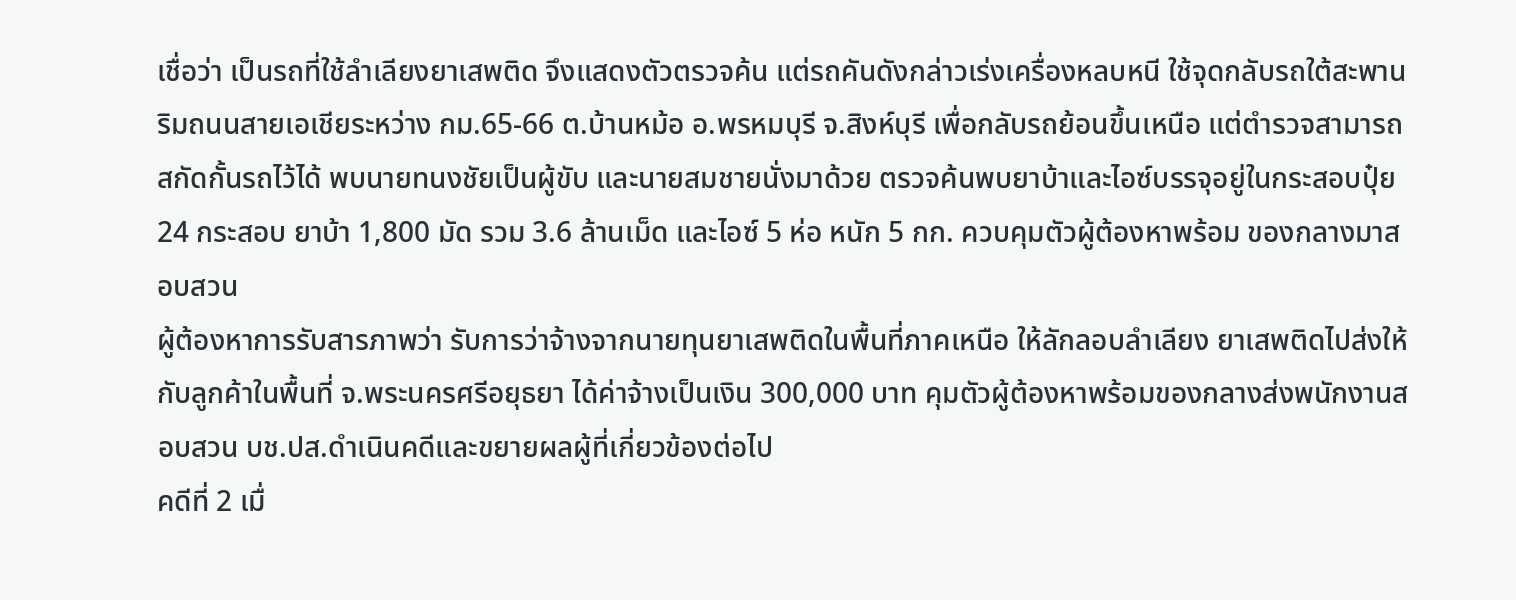เชื่อว่า เป็นรถที่ใช้ลำเลียงยาเสพติด จึงแสดงตัวตรวจค้น แต่รถคันดังกล่าวเร่งเครื่องหลบหนี ใช้จุดกลับรถใต้สะพานริมถนนสายเอเชียระหว่าง กม.65-66 ต.บ้านหม้อ อ.พรหมบุรี จ.สิงห์บุรี เพื่อกลับรถย้อนขึ้นเหนือ แต่ตำรวจสามารถสกัดกั้นรถไว้ได้ พบนายทนงชัยเป็นผู้ขับ และนายสมชายนั่งมาด้วย ตรวจค้นพบยาบ้าและไอซ์บรรจุอยู่ในกระสอบปุ๋ย 24 กระสอบ ยาบ้า 1,800 มัด รวม 3.6 ล้านเม็ด และไอซ์ 5 ห่อ หนัก 5 กก. ควบคุมตัวผู้ต้องหาพร้อม ของกลางมาสอบสวน
ผู้ต้องหาการรับสารภาพว่า รับการว่าจ้างจากนายทุนยาเสพติดในพื้นที่ภาคเหนือ ให้ลักลอบลำเลียง ยาเสพติดไปส่งให้กับลูกค้าในพื้นที่ จ.พระนครศรีอยุธยา ได้ค่าจ้างเป็นเงิน 300,000 บาท คุมตัวผู้ต้องหาพร้อมของกลางส่งพนักงานสอบสวน บช.ปส.ดำเนินคดีและขยายผลผู้ที่เกี่ยวข้องต่อไป
คดีที่ 2 เมื่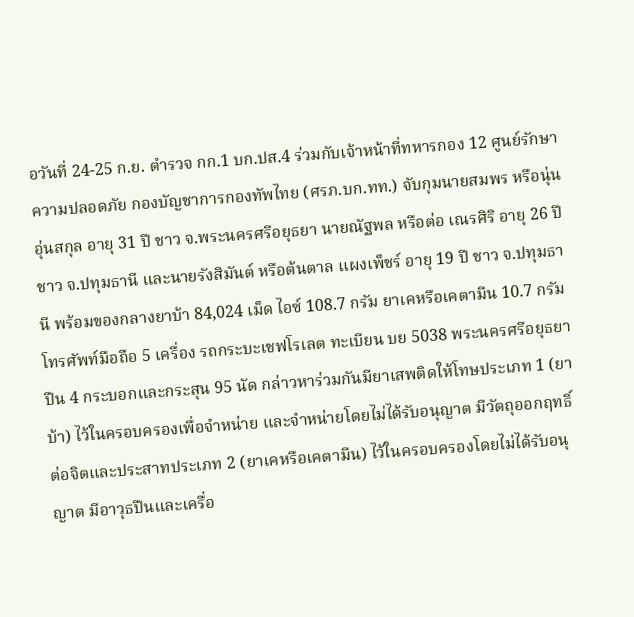อวันที่ 24-25 ก.ย. ตำรวจ กก.1 บก.ปส.4 ร่วมกับเจ้าหน้าที่ทหารกอง 12 ศูนย์รักษาความปลอดภัย กองบัญชาการกองทัพไทย (ศรภ.บก.ทท.) จับกุมนายสมพร หรือนุ่น อุ่นสกุล อายุ 31 ปี ชาว จ.พระนครศรีอยุธยา นายณัฐพล หรือต่อ เณรศิริ อายุ 26 ปี ชาว จ.ปทุมธานี และนายรังสิมันต์ หรือต้นตาล แผงเพ็ชร์ อายุ 19 ปี ชาว จ.ปทุมธานี พร้อมของกลางยาบ้า 84,024 เม็ด ไอซ์ 108.7 กรัม ยาเคหรือเคตามีน 10.7 กรัม โทรศัพท์มือถือ 5 เครื่อง รถกระบะเชฟโรเลต ทะเบียน บย 5038 พระนครศรีอยุธยา ปืน 4 กระบอกและกระสุน 95 นัด กล่าวหาร่วมกันมียาเสพติดให้โทษประเภท 1 (ยาบ้า) ไว้ในครอบครองเพื่อจำหน่าย และจำหน่ายโดยไม่ได้รับอนุญาต มีวัตถุออกฤทธิ์ต่อจิตและประสาทประเภท 2 (ยาเคหรือเคตามีน) ไว้ในครอบครองโดยไม่ได้รับอนุญาต มีอาวุธปืนและเครื่อ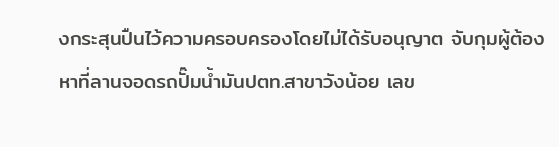งกระสุนปืนไว้ความครอบครองโดยไม่ได้รับอนุญาต จับกุมผู้ต้องหาที่ลานจอดรถปั๊มน้ำมันปตท.สาขาวังน้อย เลข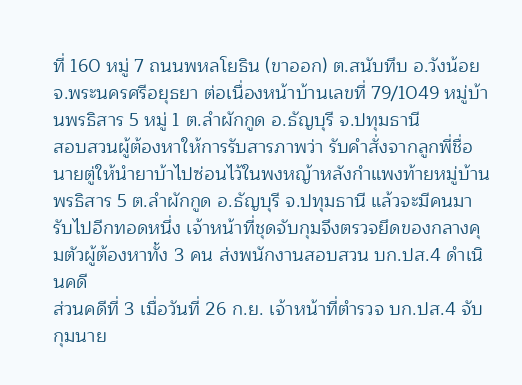ที่ 160 หมู่ 7 ถนนพหลโยธิน (ขาออก) ต.สนับทึบ อ.วังน้อย จ.พระนครศรีอยุธยา ต่อเนื่องหน้าบ้านเลขที่ 79/1049 หมู่บ้านพรธิสาร 5 หมู่ 1 ต.ลำผักกูด อ.ธัญบุรี จ.ปทุมธานี
สอบสวนผู้ต้องหาให้การรับสารภาพว่า รับคำสั่งจากลูกพี่ชื่อนายตู่ให้นำยาบ้าไปซ่อนไว้ในพงหญ้าหลังกำแพงท้ายหมู่บ้านพรธิสาร 5 ต.ลำผักกูด อ.ธัญบุรี จ.ปทุมธานี แล้วจะมีคนมารับไปอีกทอดหนึ่ง เจ้าหน้าที่ชุดจับกุมจึงตรวจยึดของกลางคุมตัวผู้ต้องหาทั้ง 3 คน ส่งพนักงานสอบสวน บก.ปส.4 ดำเนินคดี
ส่วนคดีที่ 3 เมื่อวันที่ 26 ก.ย. เจ้าหน้าที่ตำรวจ บก.ปส.4 จับกุมนาย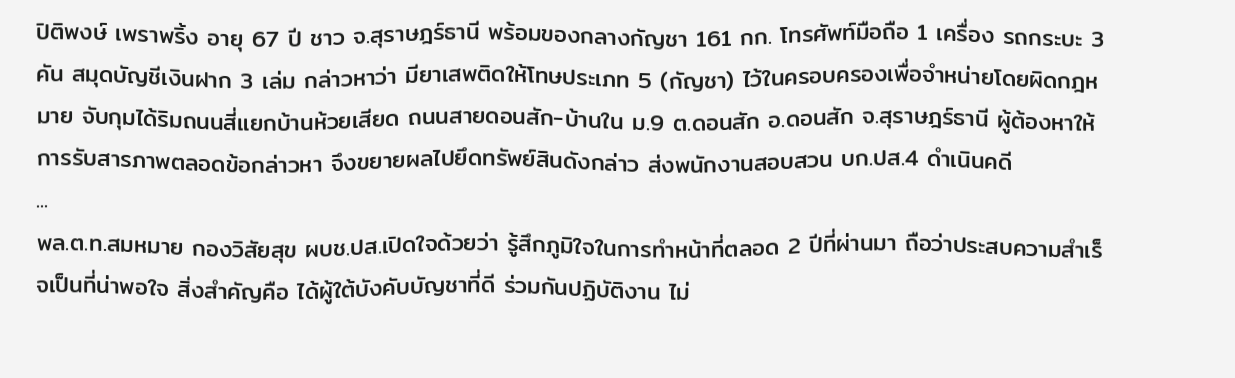ปิติพงษ์ เพราพริ้ง อายุ 67 ปี ชาว จ.สุราษฎร์ธานี พร้อมของกลางกัญชา 161 กก. โทรศัพท์มือถือ 1 เครื่อง รถกระบะ 3 คัน สมุดบัญชีเงินฝาก 3 เล่ม กล่าวหาว่า มียาเสพติดให้โทษประเภท 5 (กัญชา) ไว้ในครอบครองเพื่อจำหน่ายโดยผิดกฎหมาย จับกุมได้ริมถนนสี่แยกบ้านห้วยเสียด ถนนสายดอนสัก-บ้านใน ม.9 ต.ดอนสัก อ.ดอนสัก จ.สุราษฎร์ธานี ผู้ต้องหาให้การรับสารภาพตลอดข้อกล่าวหา จึงขยายผลไปยึดทรัพย์สินดังกล่าว ส่งพนักงานสอบสวน บก.ปส.4 ดำเนินคดี
...
พล.ต.ท.สมหมาย กองวิสัยสุข ผบช.ปส.เปิดใจด้วยว่า รู้สึกภูมิใจในการทำหน้าที่ตลอด 2 ปีที่ผ่านมา ถือว่าประสบความสำเร็จเป็นที่น่าพอใจ สิ่งสำคัญคือ ได้ผู้ใต้บังคับบัญชาที่ดี ร่วมกันปฏิบัติงาน ไม่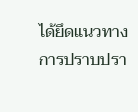ได้ยึดแนวทางการปราบปรา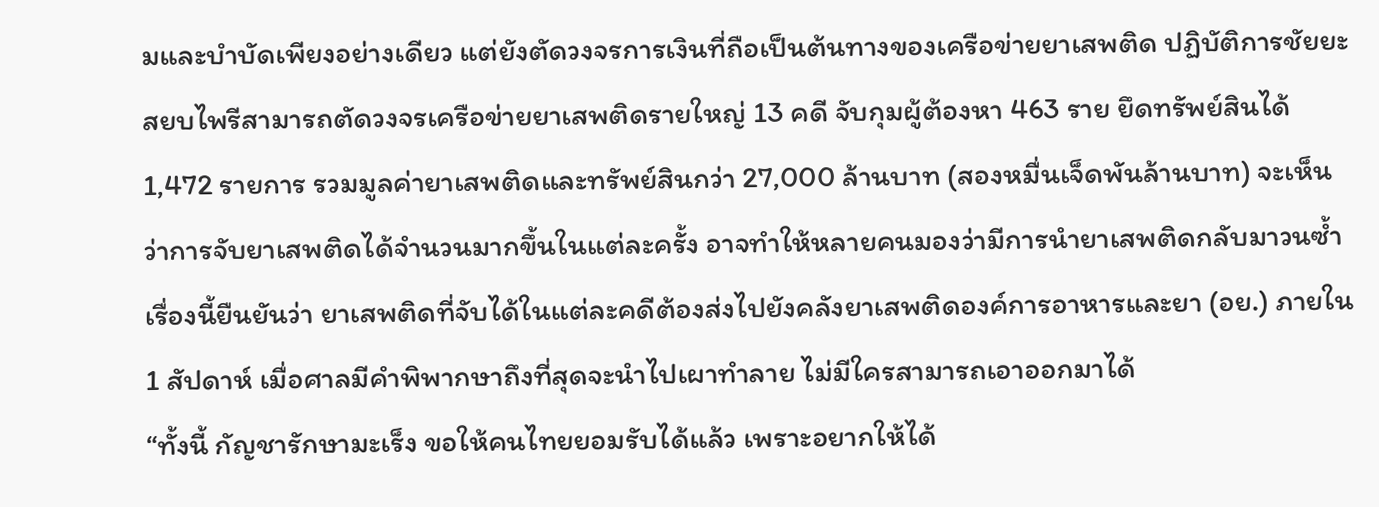มและบำบัดเพียงอย่างเดียว แต่ยังตัดวงจรการเงินที่ถือเป็นต้นทางของเครือข่ายยาเสพติด ปฏิบัติการชัยยะสยบไพรีสามารถตัดวงจรเครือข่ายยาเสพติดรายใหญ่ 13 คดี จับกุมผู้ต้องหา 463 ราย ยึดทรัพย์สินได้ 1,472 รายการ รวมมูลค่ายาเสพติดและทรัพย์สินกว่า 27,000 ล้านบาท (สองหมื่นเจ็ดพันล้านบาท) จะเห็นว่าการจับยาเสพติดได้จำนวนมากขึ้นในแต่ละครั้ง อาจทำให้หลายคนมองว่ามีการนำยาเสพติดกลับมาวนซ้ำ เรื่องนี้ยืนยันว่า ยาเสพติดที่จับได้ในแต่ละคดีต้องส่งไปยังคลังยาเสพติดองค์การอาหารและยา (อย.) ภายใน 1 สัปดาห์ เมื่อศาลมีคำพิพากษาถึงที่สุดจะนำไปเผาทำลาย ไม่มีใครสามารถเอาออกมาได้
“ทั้งนี้ กัญชารักษามะเร็ง ขอให้คนไทยยอมรับได้แล้ว เพราะอยากให้ได้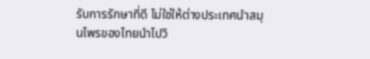รับการรักษาที่ดี ไม่ใช่ให้ต่างประเทศนำสมุนไพรของไทยนำไปวิ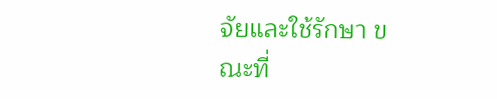จัยและใช้รักษา ขณะที่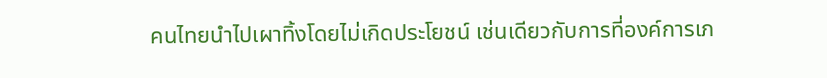คนไทยนำไปเผาทิ้งโดยไม่เกิดประโยชน์ เช่นเดียวกับการที่องค์การเภ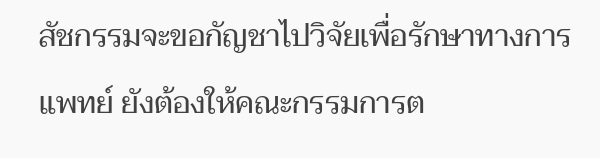สัชกรรมจะขอกัญชาไปวิจัยเพื่อรักษาทางการแพทย์ ยังต้องให้คณะกรรมการต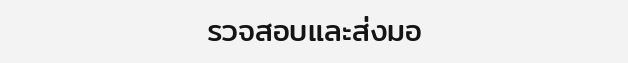รวจสอบและส่งมอ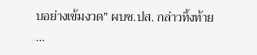บอย่างเข้มงวด” ผบช.ปส. กล่าวทิ้งท้าย
...